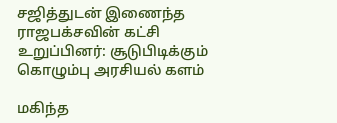சஜித்துடன் இணைந்த ராஜபக்சவின் கட்சி உறுப்பினர்: சூடுபிடிக்கும் கொழும்பு அரசியல் களம்

மகிந்த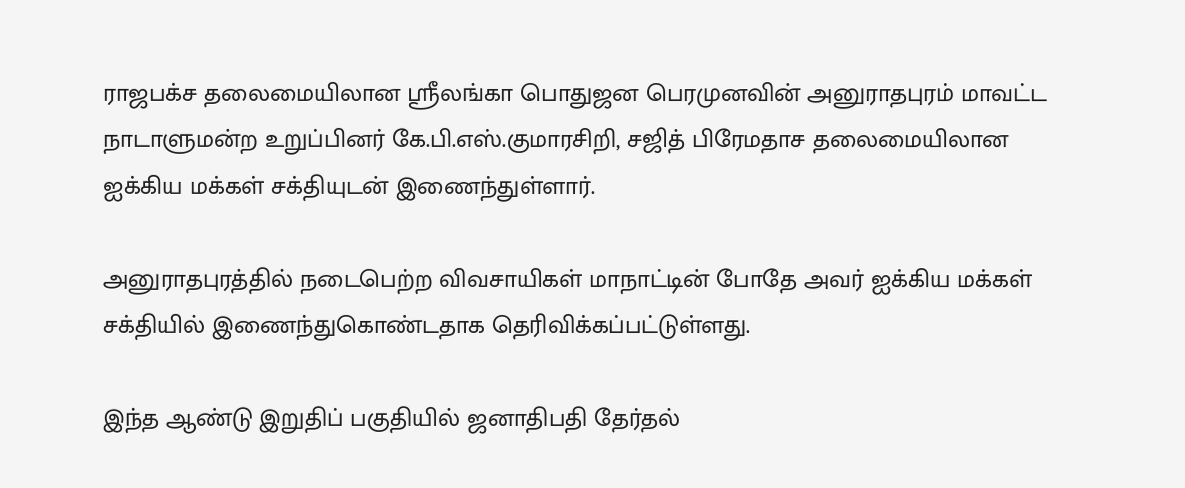ராஜபக்ச தலைமையிலான ஸ்ரீலங்கா பொதுஜன பெரமுனவின் அனுராதபுரம் மாவட்ட நாடாளுமன்ற உறுப்பினர் கே.பி.எஸ்.குமாரசிறி, சஜித் பிரேமதாச தலைமையிலான ஐக்கிய மக்கள் சக்தியுடன் இணைந்துள்ளார்.

அனுராதபுரத்தில் நடைபெற்ற விவசாயிகள் மாநாட்டின் போதே அவர் ஐக்கிய மக்கள் சக்தியில் இணைந்துகொண்டதாக தெரிவிக்கப்பட்டுள்ளது.

இந்த ஆண்டு இறுதிப் பகுதியில் ஜனாதிபதி தேர்தல்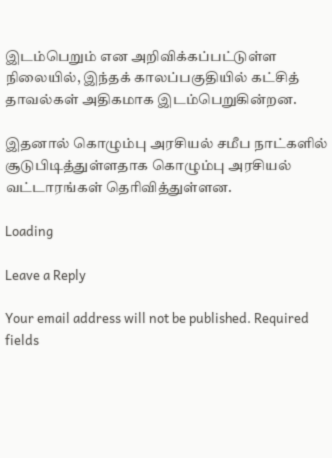இடம்பெறும் என அறிவிக்கப்பட்டுள்ள நிலையில், இந்தக் காலப்பகுதியில் கட்சித் தாவல்கள் அதிகமாக இடம்பெறுகின்றன.

இதனால் கொழும்பு அரசியல் சமீப நாட்களில் சூடுபிடித்துள்ளதாக கொழும்பு அரசியல் வட்டாரங்கள் தெரிவித்துள்ளன.

Loading

Leave a Reply

Your email address will not be published. Required fields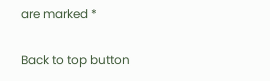are marked *

Back to top button